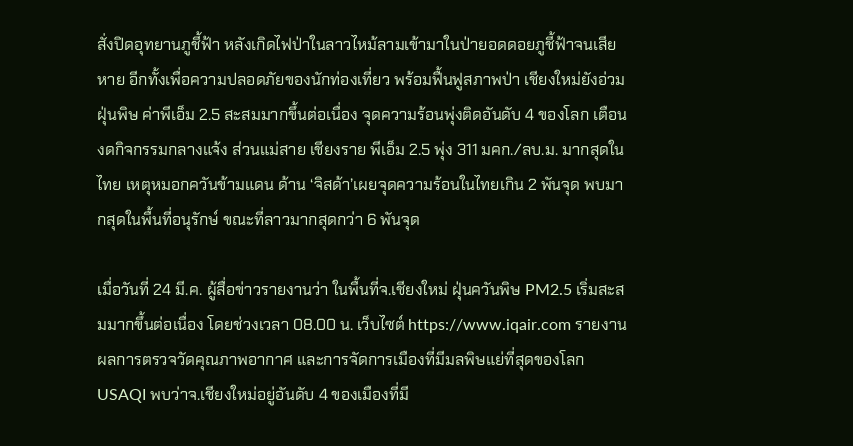สั่งปิดอุทยานภูชี้ฟ้า หลังเกิดไฟป่าในลาวไหม้ลามเข้ามาในป่ายอดดอยภูชี้ฟ้าจนเสียหาย อีกทั้งเพื่อความปลอดภัยของนักท่องเที่ยว พร้อมฟื้นฟูสภาพป่า เชียงใหม่ยังอ่วมฝุ่นพิษ ค่าพีเอ็ม 2.5 สะสมมากขึ้นต่อเนื่อง จุดความร้อนพุ่งติดอันดับ 4 ของโลก เตือนงดกิจกรรมกลางแจ้ง ส่วนแม่สาย เชียงราย พีเอ็ม 2.5 พุ่ง 311 มคก./ลบ.ม. มากสุดในไทย เหตุหมอกควันข้ามแดน ด้าน ‘จิสด้า’เผยจุดความร้อนในไทยเกิน 2 พันจุด พบมากสุดในพื้นที่อนุรักษ์ ขณะที่ลาวมากสุดกว่า 6 พันจุด

เมื่อวันที่ 24 มี.ค. ผู้สื่อข่าวรายงานว่า ในพื้นที่จ.เชียงใหม่ ฝุ่นควันพิษ PM2.5 เริ่มสะสมมากขึ้นต่อเนื่อง โดยช่วงเวลา 08.00 น. เว็บไซต์ https://www.iqair.com รายงานผลการตรวจวัดคุณภาพอากาศ และการจัดการเมืองที่มีมลพิษแย่ที่สุดของโลก USAQI พบว่าจ.เชียงใหม่อยู่อันดับ 4 ของเมืองที่มี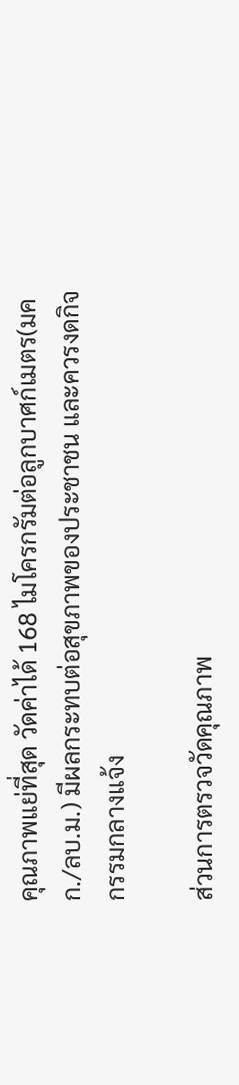คุณภาพแย่ที่สุด วัดค่าได้ 168 ไมโครกรัมต่อลูกบาศก์เมตร(มคก./ลบ.ม.) มีผลกระทบต่อสุขภาพของประชาชน และควรงดกิจกรรมกลางแจ้ง

ส่วนการตรวจวัดคุณภาพ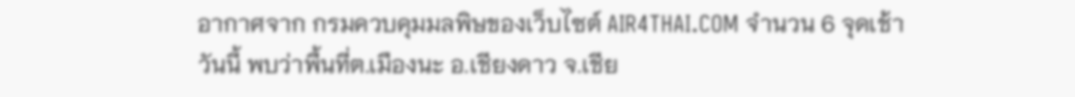อากาศจาก กรมควบคุมมลพิษของเว็บไซต์ AIR4THAI.COM จำนวน 6 จุดเช้าวันนี้ พบว่าพื้นที่ต.เมืองนะ อ.เชียงดาว จ.เชีย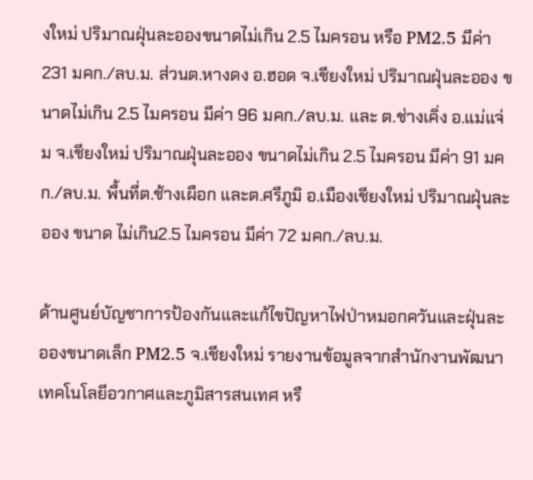งใหม่ ปริมาณฝุ่นละอองขนาดไม่เกิน 2.5 ไมครอน หรือ PM2.5 มีค่า 231 มคก./ลบ.ม. ส่วนต.หางดง อ.ฮอด จ.เชียงใหม่ ปริมาณฝุ่นละออง ขนาดไม่เกิน 2.5 ไมครอน มีค่า 96 มคก./ลบ.ม. และ ต.ช่างเคิ่ง อ.แม่แจ่ม จ.เชียงใหม่ ปริมาณฝุ่นละออง ขนาดไม่เกิน 2.5 ไมครอน มีค่า 91 มคก./ลบ.ม. พื้นที่ต.ช้างเผือก และต.ศรีภูมิ อ.เมืองเชียงใหม่ ปริมาณฝุ่นละออง ขนาด ไม่เกิน2.5 ไมครอน มีค่า 72 มคก./ลบ.ม.

ด้านศูนย์บัญชาการป้องกันและแก้ไขปัญหาไฟป่าหมอกควันและฝุ่นละอองขนาดเล็ก PM2.5 จ.เชียงใหม่ รายงานข้อมูลจากสำนักงานพัฒนาเทคโนโลยีอวกาศและภูมิสารสนเทศ หรื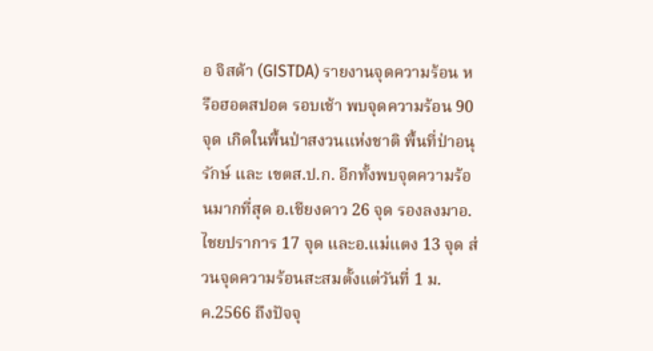อ จิสด้า (GISTDA) รายงานจุดความร้อน หรือฮอตสปอต รอบเช้า พบจุดความร้อน 90 จุด เกิดในพื้นป่าสงวนแห่งชาติ พื้นที่ป่าอนุรักษ์ และ เขตส.ป.ก. อีกทั้งพบจุดความร้อนมากที่สุด อ.เชียงดาว 26 จุด รองลงมาอ.ไชยปราการ 17 จุด และอ.แม่แตง 13 จุด ส่วนจุดความร้อนสะสมตั้งแต่วันที่ 1 ม.ค.2566 ถึงปัจจุ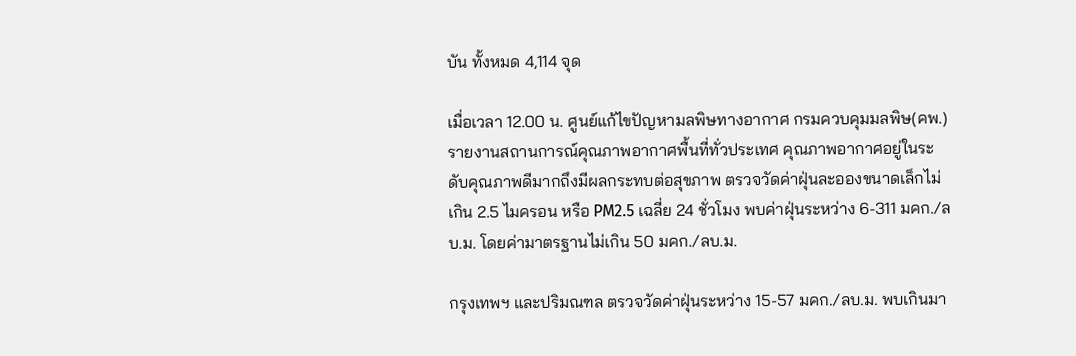บัน ทั้งหมด 4,114 จุด

เมื่อเวลา 12.00 น. ศูนย์แก้ไขปัญหามลพิษทางอากาศ กรมควบคุมมลพิษ(คพ.) รายงานสถานการณ์คุณภาพอากาศพื้นที่ทั่วประเทศ คุณภาพอากาศอยู่ในระดับคุณภาพดีมากถึงมีผลกระทบต่อสุขภาพ ตรวจวัดค่าฝุ่นละอองขนาดเล็กไม่เกิน 2.5 ไมครอน หรือ PM2.5 เฉลี่ย 24 ชั่วโมง พบค่าฝุ่นระหว่าง 6-311 มคก./ลบ.ม. โดยค่ามาตรฐานไม่เกิน 50 มคก./ลบ.ม.

กรุงเทพฯ และปริมณฑล ตรวจวัดค่าฝุ่นระหว่าง 15-57 มคก./ลบ.ม. พบเกินมา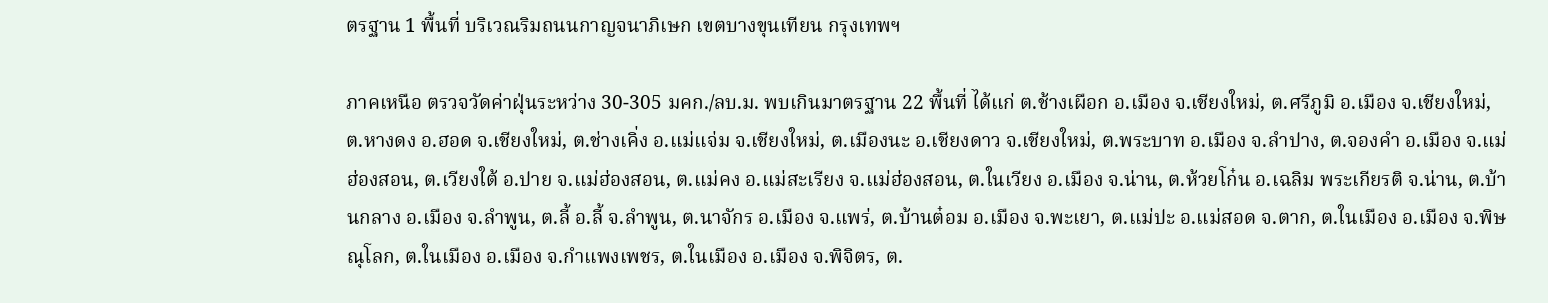ตรฐาน 1 พื้นที่ บริเวณริมถนนกาญจนาภิเษก เขตบางขุนเทียน กรุงเทพฯ

ภาคเหนือ ตรวจวัดค่าฝุ่นระหว่าง 30-305 มคก./ลบ.ม. พบเกินมาตรฐาน 22 พื้นที่ ได้แก่ ต.ช้างเผือก อ.เมือง จ.เชียงใหม่, ต.ศรีภูมิ อ.เมือง จ.เชียงใหม่, ต.หางดง อ.ฮอด จ.เชียงใหม่, ต.ช่างเคิ่ง อ.แม่แจ่ม จ.เชียงใหม่, ต.เมืองนะ อ.เชียงดาว จ.เชียงใหม่, ต.พระบาท อ.เมือง จ.ลำปาง, ต.จองคำ อ.เมือง จ.แม่ฮ่องสอน, ต.เวียงใต้ อ.ปาย จ.แม่ฮ่องสอน, ต.แม่คง อ.แม่สะเรียง จ.แม่ฮ่องสอน, ต.ในเวียง อ.เมือง จ.น่าน, ต.ห้วยโก๋น อ.เฉลิม พระเกียรติ จ.น่าน, ต.บ้านกลาง อ.เมือง จ.ลำพูน, ต.ลี้ อ.ลี้ จ.ลำพูน, ต.นาจักร อ.เมือง จ.แพร่, ต.บ้านต๋อม อ.เมือง จ.พะเยา, ต.แม่ปะ อ.แม่สอด จ.ตาก, ต.ในเมือง อ.เมือง จ.พิษณุโลก, ต.ในเมือง อ.เมือง จ.กำแพงเพชร, ต.ในเมือง อ.เมือง จ.พิจิตร, ต.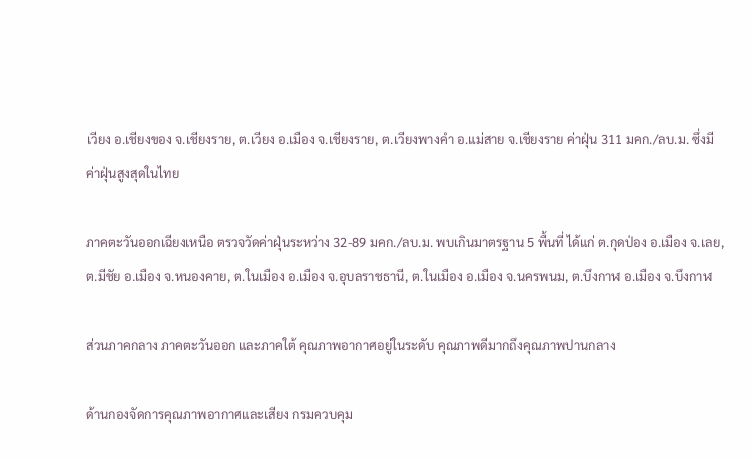เวียง อ.เชียงของ จ.เชียงราย, ต.เวียง อ.เมือง จ.เชียงราย, ต.เวียงพางคำ อ.แม่สาย จ.เชียงราย ค่าฝุ่น 311 มคก./ลบ.ม. ซึ่งมีค่าฝุ่นสูงสุดในไทย

ภาคตะวันออกเฉียงเหนือ ตรวจวัดค่าฝุ่นระหว่าง 32-89 มคก./ลบ.ม. พบเกินมาตรฐาน 5 พื้นที่ ได้แก่ ต.กุดป่อง อ.เมือง จ.เลย, ต.มีชัย อ.เมือง จ.หนองคาย, ต.ในเมือง อ.เมือง จ.อุบลราชธานี, ต.ในเมือง อ.เมือง จ.นครพนม, ต.บึงกาฬ อ.เมือง จ.บึงกาฬ

ส่วนภาคกลาง ภาคตะวันออก และภาคใต้ คุณภาพอากาศอยู่ในระดับ คุณภาพดีมากถึงคุณภาพปานกลาง

ด้านกองจัดการคุณภาพอากาศและเสียง กรมควบคุม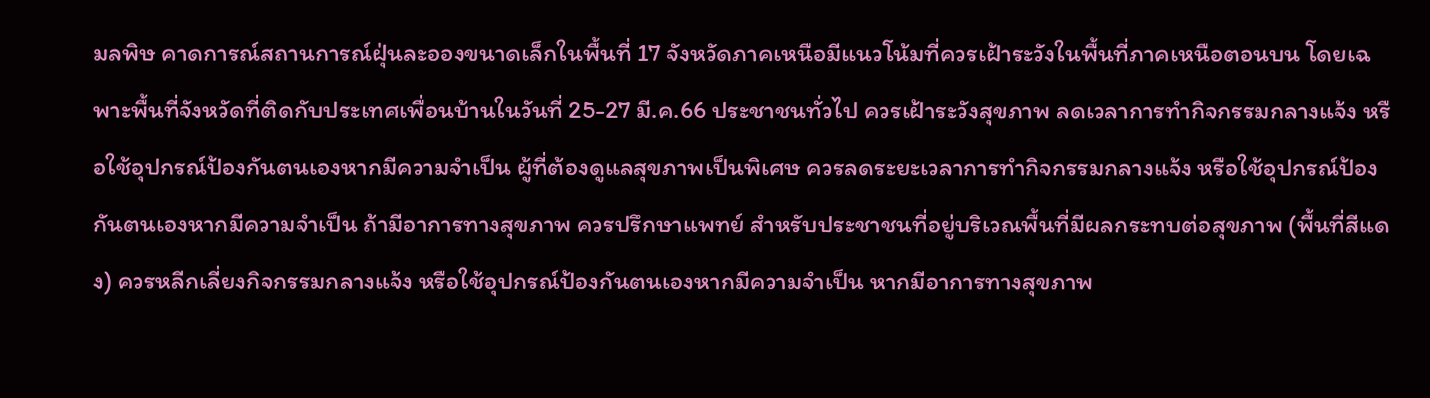มลพิษ คาดการณ์สถานการณ์ฝุ่นละอองขนาดเล็กในพื้นที่ 17 จังหวัดภาคเหนือมีแนวโน้มที่ควรเฝ้าระวังในพื้นที่ภาคเหนือตอนบน โดยเฉพาะพื้นที่จังหวัดที่ติดกับประเทศเพื่อนบ้านในวันที่ 25-27 มี.ค.66 ประชาชนทั่วไป ควรเฝ้าระวังสุขภาพ ลดเวลาการทำกิจกรรมกลางแจ้ง หรือใช้อุปกรณ์ป้องกันตนเองหากมีความจำเป็น ผู้ที่ต้องดูแลสุขภาพเป็นพิเศษ ควรลดระยะเวลาการทำกิจกรรมกลางแจ้ง หรือใช้อุปกรณ์ป้องกันตนเองหากมีความจำเป็น ถ้ามีอาการทางสุขภาพ ควรปรึกษาแพทย์ สำหรับประชาชนที่อยู่บริเวณพื้นที่มีผลกระทบต่อสุขภาพ (พื้นที่สีแดง) ควรหลีกเลี่ยงกิจกรรมกลางแจ้ง หรือใช้อุปกรณ์ป้องกันตนเองหากมีความจำเป็น หากมีอาการทางสุขภาพ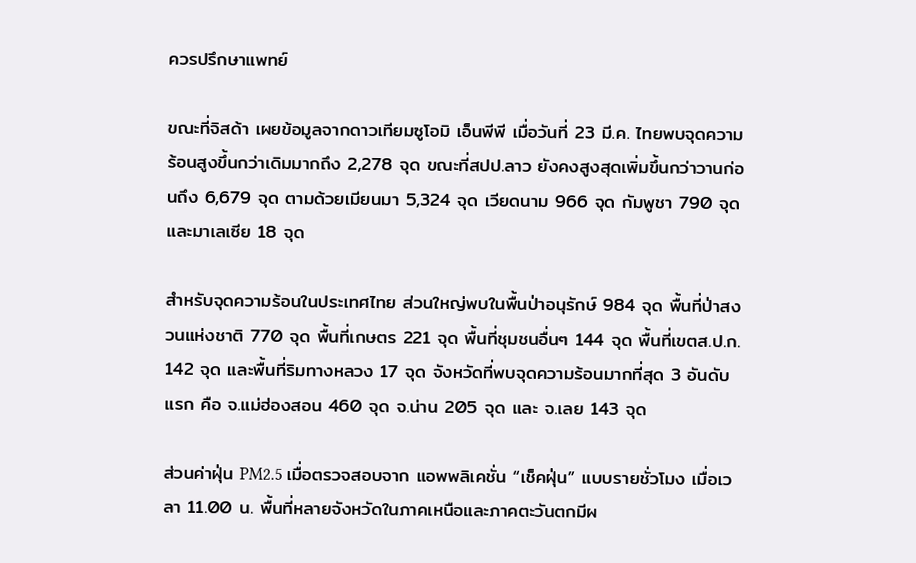ควรปรึกษาแพทย์

ขณะที่จิสด้า เผยข้อมูลจากดาวเทียมซูโอมิ เอ็นพีพี เมื่อวันที่ 23 มี.ค. ไทยพบจุดความร้อนสูงขึ้นกว่าเดิมมากถึง 2,278 จุด ขณะที่สปป.ลาว ยังคงสูงสุดเพิ่มขึ้นกว่าวานก่อนถึง 6,679 จุด ตามด้วยเมียนมา 5,324 จุด เวียดนาม 966 จุด กัมพูชา 790 จุด และมาเลเซีย 18 จุด

สำหรับจุดความร้อนในประเทศไทย ส่วนใหญ่พบในพื้นป่าอนุรักษ์ 984 จุด พื้นที่ป่าสงวนแห่งชาติ 770 จุด พื้นที่เกษตร 221 จุด พื้นที่ชุมชนอื่นๆ 144 จุด พื้นที่เขตส.ป.ก. 142 จุด และพื้นที่ริมทางหลวง 17 จุด จังหวัดที่พบจุดความร้อนมากที่สุด 3 อันดับแรก คือ จ.แม่ฮ่องสอน 460 จุด จ.น่าน 205 จุด และ จ.เลย 143 จุด

ส่วนค่าฝุ่น PM2.5 เมื่อตรวจสอบจาก แอพพลิเคชั่น “เช็คฝุ่น” แบบรายชั่วโมง เมื่อเวลา 11.00 น. พื้นที่หลายจังหวัดในภาคเหนือและภาคตะวันตกมีผ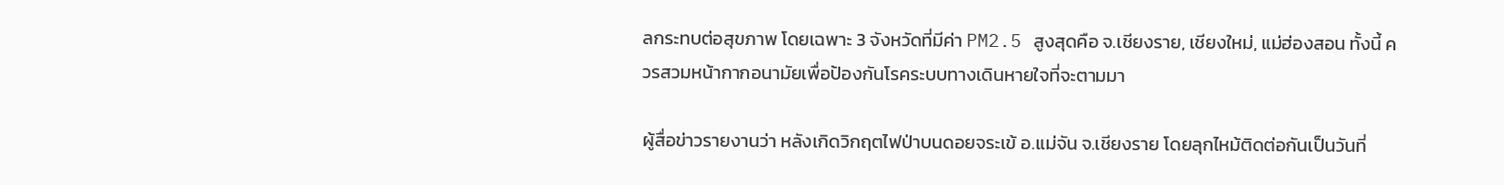ลกระทบต่อสุขภาพ โดยเฉพาะ 3 จังหวัดที่มีค่า PM2.5 สูงสุดคือ จ.เชียงราย, เชียงใหม่, แม่ฮ่องสอน ทั้งนี้ ควรสวมหน้ากากอนามัยเพื่อป้องกันโรคระบบทางเดินหายใจที่จะตามมา

ผู้สื่อข่าวรายงานว่า หลังเกิดวิกฤตไฟป่าบนดอยจระเข้ อ.แม่จัน จ.เชียงราย โดยลุกไหม้ติดต่อกันเป็นวันที่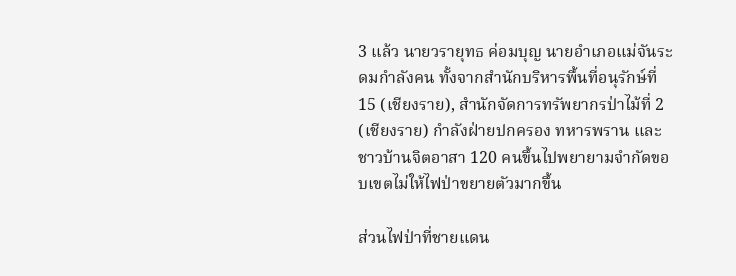3 แล้ว นายวรายุทธ ค่อมบุญ นายอำเภอแม่จันระดมกำลังคน ทั้งจากสำนักบริหารพื้นที่อนุรักษ์ที่ 15 (เชียงราย), สำนักจัดการทรัพยากรป่าไม้ที่ 2 (เชียงราย) กำลังฝ่ายปกครอง ทหารพราน และชาวบ้านจิตอาสา 120 คนขึ้นไปพยายามจำกัดขอบเขตไม่ให้ไฟป่าขยายตัวมากขึ้น

ส่วนไฟป่าที่ชายแดน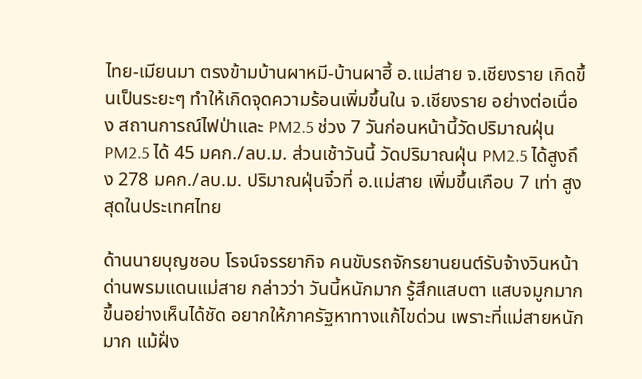ไทย-เมียนมา ตรงข้ามบ้านผาหมี-บ้านผาฮี้ อ.แม่สาย จ.เชียงราย เกิดขึ้นเป็นระยะๆ ทำให้เกิดจุดความร้อนเพิ่มขึ้นใน จ.เชียงราย อย่างต่อเนื่อง สถานการณ์ไฟป่าและ PM2.5 ช่วง 7 วันก่อนหน้านี้วัดปริมาณฝุ่น PM2.5 ได้ 45 มคก./ลบ.ม. ส่วนเช้าวันนี้ วัดปริมาณฝุ่น PM2.5 ได้สูงถึง 278 มคก./ลบ.ม. ปริมาณฝุ่นจิ๋วที่ อ.แม่สาย เพิ่มขึ้นเกือบ 7 เท่า สูงสุดในประเทศไทย

ด้านนายบุญชอบ โรจน์จรรยากิจ คนขับรถจักรยานยนต์รับจ้างวินหน้าด่านพรมแดนแม่สาย กล่าวว่า วันนี้หนักมาก รู้สึกแสบตา แสบจมูกมากขึ้นอย่างเห็นได้ชัด อยากให้ภาครัฐหาทางแก้ไขด่วน เพราะที่แม่สายหนักมาก แม้ฝั่ง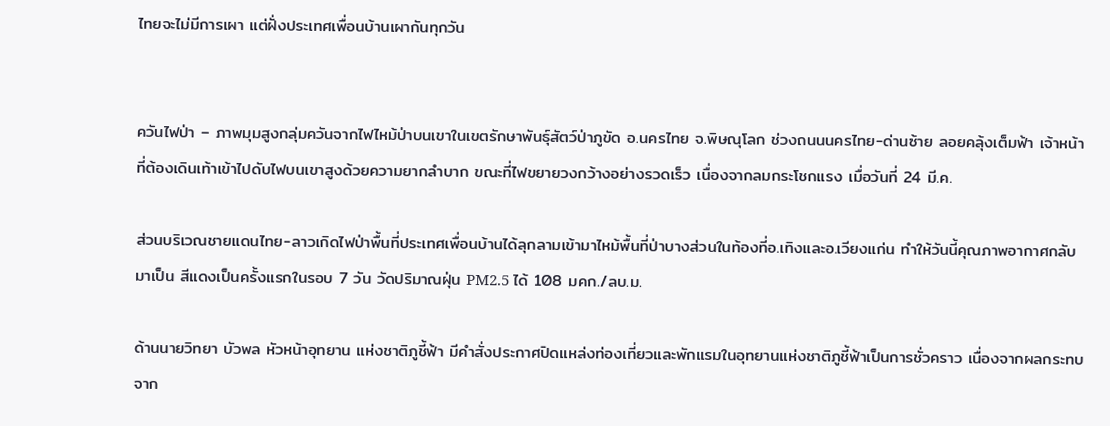ไทยจะไม่มีการเผา แต่ฝั่งประเทศเพื่อนบ้านเผากันทุกวัน


ควันไฟป่า – ภาพมุมสูงกลุ่มควันจากไฟไหม้ป่าบนเขาในเขตรักษาพันธุ์สัตว์ป่าภูขัด อ.นครไทย จ.พิษณุโลก ช่วงถนนนครไทย-ด่านซ้าย ลอยคลุ้งเต็มฟ้า เจ้าหน้าที่ต้องเดินเท้าเข้าไปดับไฟบนเขาสูงด้วยความยากลำบาก ขณะที่ไฟขยายวงกว้างอย่างรวดเร็ว เนื่องจากลมกระโชกแรง เมื่อวันที่ 24 มี.ค.

ส่วนบริเวณชายแดนไทย-ลาวเกิดไฟป่าพื้นที่ประเทศเพื่อนบ้านได้ลุกลามเข้ามาไหม้พื้นที่ป่าบางส่วนในท้องที่อ.เทิงและอ.เวียงแก่น ทำให้วันนี้คุณภาพอากาศกลับมาเป็น สีแดงเป็นครั้งแรกในรอบ 7 วัน วัดปริมาณฝุ่น PM2.5 ได้ 108 มคก./ลบ.ม.

ด้านนายวิทยา บัวพล หัวหน้าอุทยาน แห่งชาติภูชี้ฟ้า มีคำสั่งประกาศปิดแหล่งท่องเที่ยวและพักแรมในอุทยานแห่งชาติภูชี้ฟ้าเป็นการชั่วคราว เนื่องจากผลกระทบจาก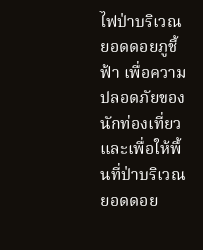ไฟป่าบริเวณยอดดอยภูชี้ฟ้า เพื่อความปลอดภัยของนักท่องเที่ยวและเพื่อให้พื้นที่ป่าบริเวณยอดดอย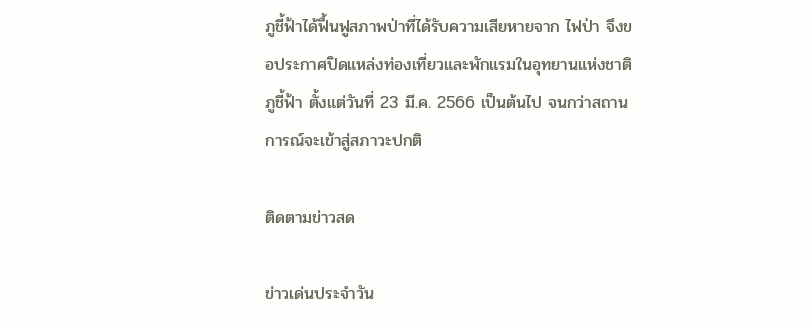ภูชี้ฟ้าได้ฟื้นฟูสภาพป่าที่ได้รับความเสียหายจาก ไฟป่า จึงขอประกาศปิดแหล่งท่องเที่ยวและพักแรมในอุทยานแห่งชาติภูชี้ฟ้า ตั้งแต่วันที่ 23 มี.ค. 2566 เป็นต้นไป จนกว่าสถานการณ์จะเข้าสู่สภาวะปกติ

ติดตามข่าวสด

ข่าวเด่นประจำวัน